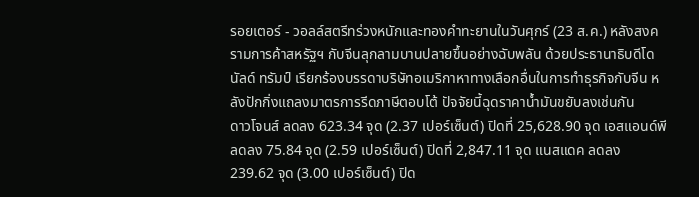รอยเตอร์ - วอลล์สตรีทร่วงหนักและทองคำทะยานในวันศุกร์ (23 ส.ค.) หลังสงครามการค้าสหรัฐฯ กับจีนลุกลามบานปลายขึ้นอย่างฉับพลัน ด้วยประธานาธิบดีโดนัลด์ ทรัมป์ เรียกร้องบรรดาบริษัทอเมริกาหาทางเลือกอื่นในการทำธุรกิจกับจีน หลังปักกิ่งแถลงมาตรการรีดภาษีตอบโต้ ปัจจัยนี้ฉุดราคาน้ำมันขยับลงเช่นกัน
ดาวโจนส์ ลดลง 623.34 จุด (2.37 เปอร์เซ็นต์) ปิดที่ 25,628.90 จุด เอสแอนด์พี ลดลง 75.84 จุด (2.59 เปอร์เซ็นต์) ปิดที่ 2,847.11 จุด แนสแดค ลดลง 239.62 จุด (3.00 เปอร์เซ็นต์) ปิด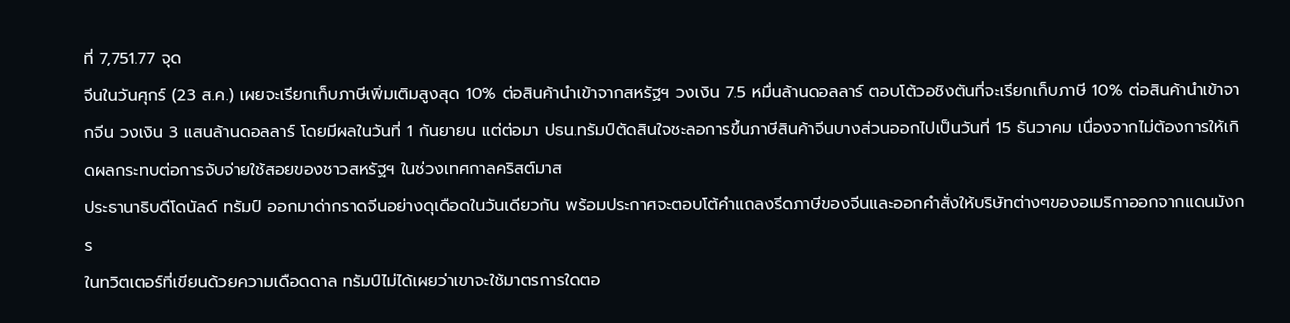ที่ 7,751.77 จุด
จีนในวันศุกร์ (23 ส.ค.) เผยจะเรียกเก็บภาษีเพิ่มเติมสูงสุด 10% ต่อสินค้านำเข้าจากสหรัฐฯ วงเงิน 7.5 หมื่นล้านดอลลาร์ ตอบโต้วอชิงตันที่จะเรียกเก็บภาษี 10% ต่อสินค้านำเข้าจากจีน วงเงิน 3 แสนล้านดอลลาร์ โดยมีผลในวันที่ 1 กันยายน แต่ต่อมา ปธน.ทรัมป์ตัดสินใจชะลอการขึ้นภาษีสินค้าจีนบางส่วนออกไปเป็นวันที่ 15 ธันวาคม เนื่องจากไม่ต้องการให้เกิดผลกระทบต่อการจับจ่ายใช้สอยของชาวสหรัฐฯ ในช่วงเทศกาลคริสต์มาส
ประธานาธิบดีโดนัลด์ ทรัมป์ ออกมาด่ากราดจีนอย่างดุเดือดในวันเดียวกัน พร้อมประกาศจะตอบโต้คำแถลงรีดภาษีของจีนและออกคำสั่งให้บริษัทต่างๆของอเมริกาออกจากแดนมังกร
ในทวิตเตอร์ที่เขียนด้วยความเดือดดาล ทรัมป์ไม่ได้เผยว่าเขาจะใช้มาตรการใดตอ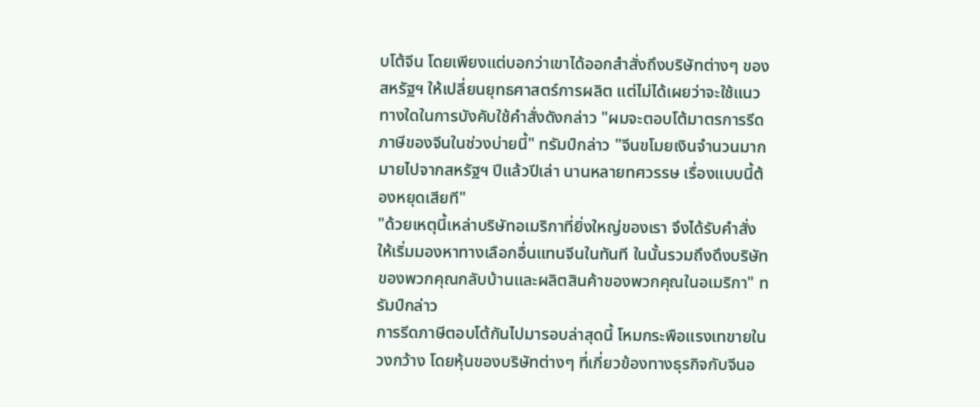บโต้จีน โดยเพียงแต่บอกว่าเขาได้ออกสำสั่งถึงบริษัทต่างๆ ของสหรัฐฯ ให้เปลี่ยนยุทธศาสตร์การผลิต แต่ไม่ได้เผยว่าจะใช้แนวทางใดในการบังคับใช้คำสั่งดังกล่าว "ผมจะตอบโต้มาตรการรีดภาษีของจีนในช่วงบ่ายนี้" ทรัมป์กล่าว "จีนขโมยเงินจำนวนมากมายไปจากสหรัฐฯ ปีแล้วปีเล่า นานหลายทศวรรษ เรื่องแบบนี้ต้องหยุดเสียที"
"ด้วยเหตุนี้เหล่าบริษัทอเมริกาที่ยิ่งใหญ่ของเรา จึงได้รับคำสั่งให้เริ่มมองหาทางเลือกอื่นแทนจีนในทันที ในนั้นรวมถึงดึงบริษัทของพวกคุณกลับบ้านและผลิตสินค้าของพวกคุณในอเมริกา" ทรัมป์กล่าว
การรีดภาษีตอบโต้กันไปมารอบล่าสุดนี้ โหมกระพือแรงเทขายในวงกว้าง โดยหุ้นของบริษัทต่างๆ ที่เกี่ยวข้องทางธุรกิจกับจีนอ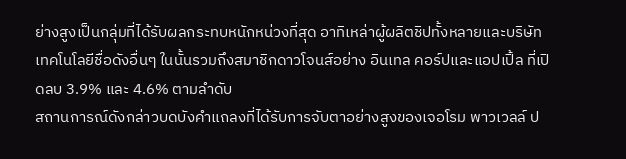ย่างสูงเป็นกลุ่มที่ได้รับผลกระทบหนักหน่วงที่สุด อาทิเหล่าผู้ผลิตชิปทั้งหลายและบริษัทเทคโนโลยีชื่อดังอื่นๆ ในนั้นรวมถึงสมาชิกดาวโจนส์อย่าง อินเทล คอร์ปและแอปเปิ้ล ที่เปิดลบ 3.9% และ 4.6% ตามลำดับ
สถานการณ์ดังกล่าวบดบังคำแถลงที่ได้รับการจับตาอย่างสูงของเจอโรม พาวเวลล์ ป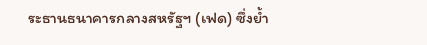ระธานธนาคารกลางสหรัฐฯ (เฟด) ซึ่งย้ำ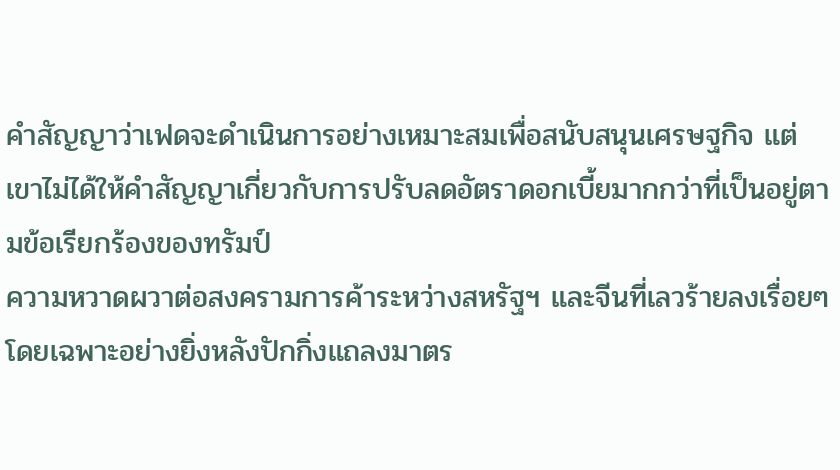คำสัญญาว่าเฟดจะดำเนินการอย่างเหมาะสมเพื่อสนับสนุนเศรษฐกิจ แต่เขาไม่ได้ให้คำสัญญาเกี่ยวกับการปรับลดอัตราดอกเบี้ยมากกว่าที่เป็นอยู่ตามข้อเรียกร้องของทรัมป์
ความหวาดผวาต่อสงครามการค้าระหว่างสหรัฐฯ และจีนที่เลวร้ายลงเรื่อยๆ โดยเฉพาะอย่างยิ่งหลังปักกิ่งแถลงมาตร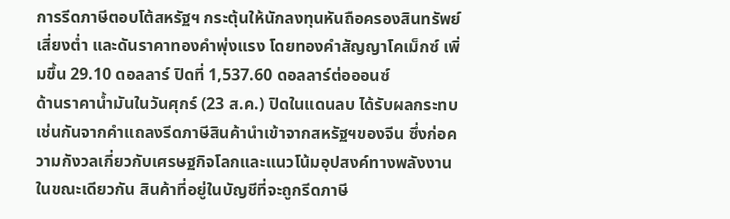การรีดภาษีตอบโต้สหรัฐฯ กระตุ้นให้นักลงทุนหันถือครองสินทรัพย์เสี่ยงต่ำ และดันราคาทองคำพุ่งแรง โดยทองคำสัญญาโคเม็กซ์ เพิ่มขึ้น 29.10 ดอลลาร์ ปิดที่ 1,537.60 ดอลลาร์ต่อออนซ์
ด้านราคาน้ำมันในวันศุกร์ (23 ส.ค.) ปิดในแดนลบ ได้รับผลกระทบเช่นกันจากคำแถลงรีดภาษีสินค้านำเข้าจากสหรัฐฯของจีน ซึ่งก่อความกังวลเกี่ยวกับเศรษฐกิจโลกและแนวโน้มอุปสงค์ทางพลังงาน ในขณะเดียวกัน สินค้าที่อยู่ในบัญชีที่จะถูกรีดภาษี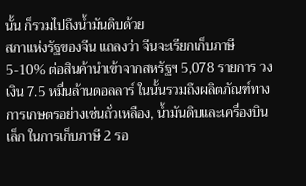นั้น ก็รวมไปถึงน้ำมันดิบด้วย
สภาแห่งรัฐของจีน แถลงว่า จีนจะเรียกเก็บภาษี 5-10% ต่อสินค้านำเข้าจากสหรัฐฯ 5,078 รายการ วงเงิน 7.5 หมื่นล้านดอลลาร์ ในนั้นรวมถึงผลิตภัณฑ์ทางการเกษตรอย่างเช่นถั่วเหลือง, น้ำมันดิบและเครื่องบินเล็ก ในการเก็บภาษี 2 รอ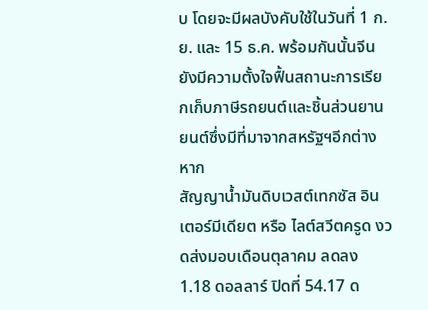บ โดยจะมีผลบังคับใช้ในวันที่ 1 ก.ย. และ 15 ธ.ค. พร้อมกันนั้นจีนยังมีความตั้งใจฟื้นสถานะการเรียกเก็บภาษีรถยนต์และชิ้นส่วนยานยนต์ซึ่งมีที่มาจากสหรัฐฯอีกต่างหาก
สัญญาน้ำมันดิบเวสต์เทกซัส อินเตอร์มีเดียต หรือ ไลต์สวีตครูด งวดส่งมอบเดือนตุลาคม ลดลง 1.18 ดอลลาร์ ปิดที่ 54.17 ด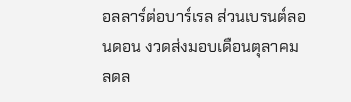อลลาร์ต่อบาร์เรล ส่วนเบรนต์ลอนดอน งวดส่งมอบเดือนตุลาคม ลดล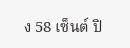ง 58 เซ็นต์ ปิ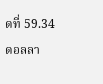ดที่ 59.34 ดอลลา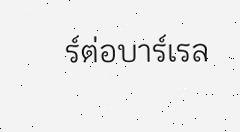ร์ต่อบาร์เรล